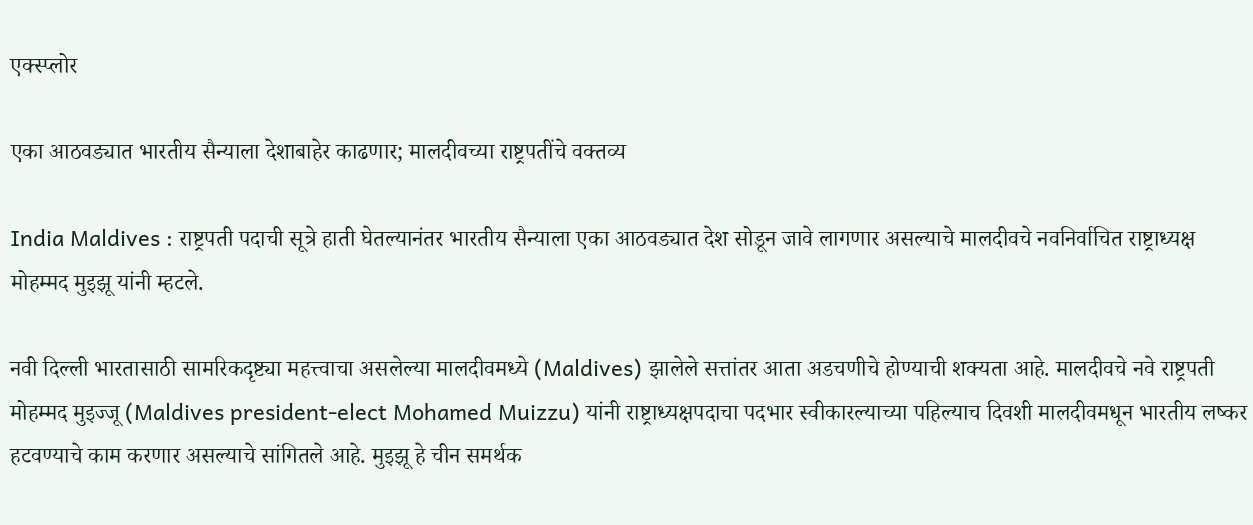एक्स्प्लोर

एका आठवड्यात भारतीय सैन्याला देशाबाहेर काढणार; मालदीवच्या राष्ट्रपतींचे वक्तव्य

India Maldives : राष्ट्रपती पदाची सूत्रे हाती घेतल्यानंतर भारतीय सैन्याला एका आठवड्यात देश सोडून जावे लागणार असल्याचे मालदीवचे नवनिर्वाचित राष्ट्राध्यक्ष मोहम्मद मुइझू यांनी म्हटले.

नवी दिल्ली भारतासाठी सामरिकदृष्ट्या महत्त्वाचा असलेल्या मालदीवमध्ये (Maldives) झालेले सत्तांतर आता अडचणीचे होण्याची शक्यता आहे. मालदीवचे नवे राष्ट्रपती मोहम्मद मुइज्जू (Maldives president-elect Mohamed Muizzu) यांनी राष्ट्राध्यक्षपदाचा पदभार स्वीकारल्याच्या पहिल्याच दिवशी मालदीवमधून भारतीय लष्कर हटवण्याचे काम करणार असल्याचे सांगितले आहे. मुइझू हे चीन समर्थक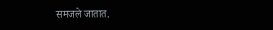समजले जातात.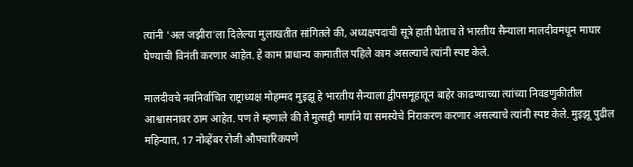त्यांनी 'अल जझीरा'ला दिलेल्या मुलाखतीत सांगितले की, अध्यक्षपदाची सूत्रे हाती घेताच ते भारतीय सैन्याला मालदीवमधून माघार घेण्याची विनंती करणार आहेत. हे काम प्राधान्य कामातील पहिले काम असल्याचे त्यांनी स्पष्ट केले.

मालदीवचे नवनिर्वाचित राष्ट्राध्यक्ष मोहम्मद मुइझू हे भारतीय सैन्याला द्वीपसमूहातून बाहेर काढण्याच्या त्यांच्या निवडणुकीतील आश्वासनावर ठाम आहेत. पण ते म्हणाले की ते मुत्सद्दी मार्गाने या समस्येचे निराकरण करणार असल्याचे त्यांनी स्पष्ट केले. मुइझू पुढील महिन्यात, 17 नोव्हेंबर रोजी औपचारिकपणे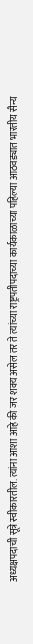अध्यक्षपदाची सूत्रे स्वीकारतील. त्यांना आशा आहे की जर शक्य असेल तर ते त्यांच्या राष्ट्रपतीपदाच्या कार्यकाळाच्या पहिल्या आठवड्यात भारतीय सैन्य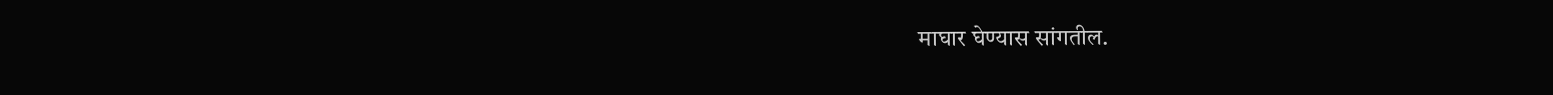माघार घेण्यास सांगतील.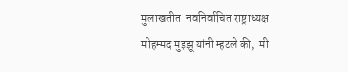मुलाखतीत  नवनिर्वाचित राष्ट्राध्यक्ष मोहम्मद मुइझू यांनी म्हटले की,  मी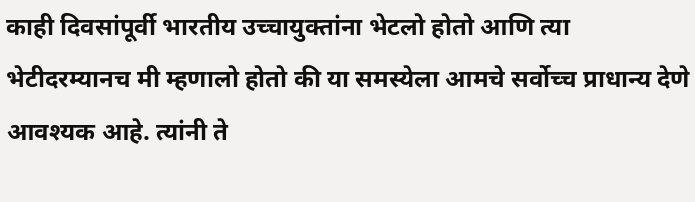काही दिवसांपूर्वी भारतीय उच्चायुक्तांना भेटलो होतो आणि त्या भेटीदरम्यानच मी म्हणालो होतो की या समस्येला आमचे सर्वोच्च प्राधान्य देणे आवश्यक आहे. त्यांनी ते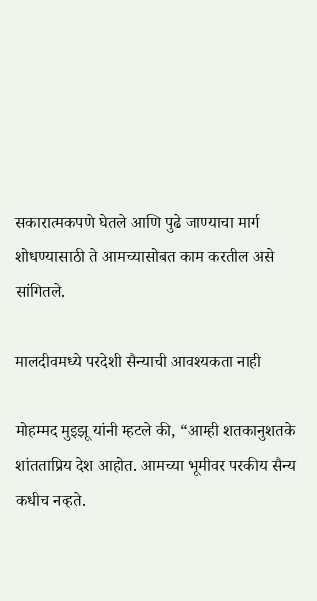सकारात्मकपणे घेतले आणि पुढे जाण्याचा मार्ग शोधण्यासाठी ते आमच्यासोबत काम करतील असे सांगितले.

मालदीवमध्ये परदेशी सैन्याची आवश्यकता नाही

मोहम्मद मुइझू यांनी म्हटले की, “आम्ही शतकानुशतके शांतताप्रिय देश आहोत. आमच्या भूमीवर परकीय सैन्य कधीच नव्हते.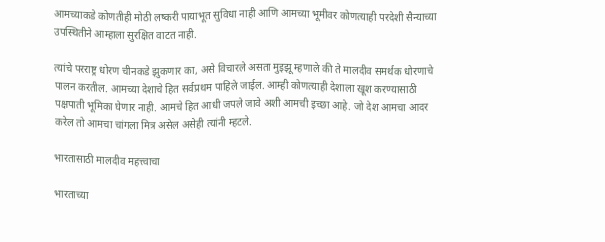आमच्याकडे कोणतीही मोठी लष्करी पायाभूत सुविधा नाही आणि आमच्या भूमीवर कोणत्याही परदेशी सैन्याच्या उपस्थितीने आम्हाला सुरक्षित वाटत नाही.

त्यांचे परराष्ट्र धोरण चीनकडे झुकणार का, असे विचारले असता मुइझू म्हणाले की ते मालदीव समर्थक धोरणाचे पालन करतील. आमच्या देशाचे हित सर्वप्रथम पाहिले जाईल. आम्ही कोणत्याही देशाला खूश करण्यासाठी पक्षपाती भूमिका घेणार नाही. आमचे हित आधी जपले जावे अशी आमची इच्छा आहे. जो देश आमचा आदर करेल तो आमचा चांगला मित्र असेल असेही त्यांनी म्हटले.

भारतासाठी मालदीव महत्त्वाचा

भारताच्या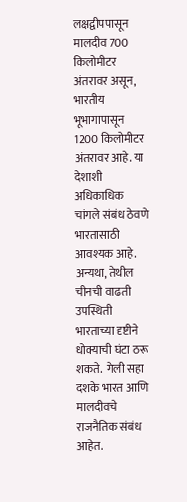लक्षद्वीपपासून मालदीव 700 किलोमीटर अंतरावर असून, भारतीय भूभागापासून 1200 किलोमीटर अंतरावर आहे. या देशाशी अधिकाधिक चांगले संबंध ठेवणे भारतासाठी आवश्यक आहे. अन्यथा, तेथील चीनची वाढती उपस्थिती भारताच्या दृष्टीने धोक्याची घंटा ठरू शकते.  गेली सहा दशके भारत आणि मालदीवचे राजनैतिक संबंध आहेत.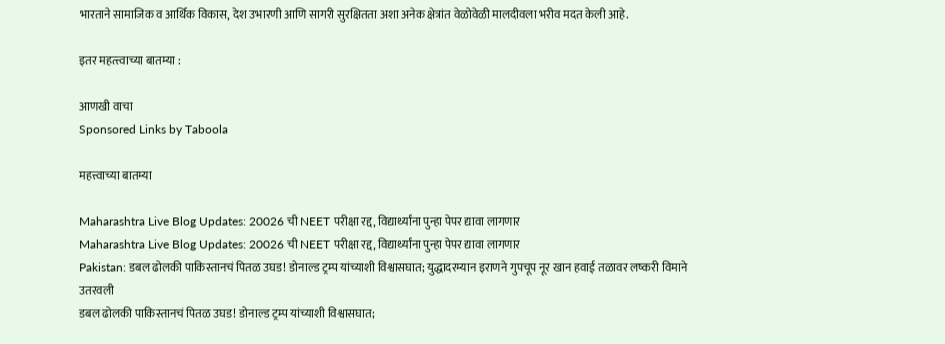भारताने सामाजिक व आर्थिक विकास, देश उभारणी आणि सागरी सुरक्षितता अशा अनेक क्षेत्रांत वेळोवेळी मालदीवला भरीव मदत केली आहे.

इतर महत्त्त्वाच्या बातम्या :

आणखी वाचा
Sponsored Links by Taboola

महत्त्वाच्या बातम्या

Maharashtra Live Blog Updates: 20026 ची NEET परीक्षा रद्द, विद्यार्थ्यांना पुन्हा पेपर द्यावा लागणार
Maharashtra Live Blog Updates: 20026 ची NEET परीक्षा रद्द, विद्यार्थ्यांना पुन्हा पेपर द्यावा लागणार
Pakistan: डबल ढोलकी पाकिस्तानचं पितळ उघड! डोनाल्ड ट्रम्प यांच्याशी विश्वासघात; युद्धादरम्यान इराणने गुपचूप नूर खान हवाई तळावर लष्करी विमाने उतरवली
डबल ढोलकी पाकिस्तानचं पितळ उघड! डोनाल्ड ट्रम्प यांच्याशी विश्वासघात;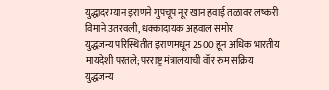युद्धादरम्यान इराणने गुपचूप नूर खान हवाई तळावर लष्करी विमाने उतरवली, धक्कादायक अहवाल समोर
युद्धजन्य परिस्थितीत इराणमधून 2500 हून अधिक भारतीय मायदेशी परतले; परराष्ट्र मंत्रालयाची वॉर रुम सक्रिय
युद्धजन्य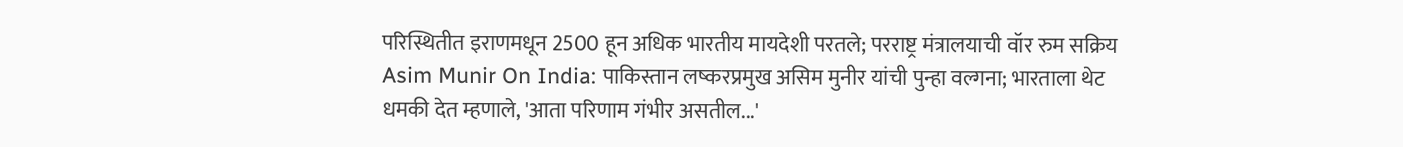परिस्थितीत इराणमधून 2500 हून अधिक भारतीय मायदेशी परतले; परराष्ट्र मंत्रालयाची वॉर रुम सक्रिय
Asim Munir On India: पाकिस्तान लष्करप्रमुख असिम मुनीर यांची पुन्हा वल्गना; भारताला थेट धमकी देत म्हणाले, 'आता परिणाम गंभीर असतील...'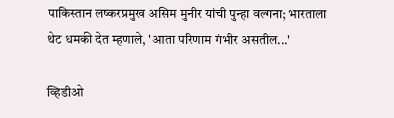पाकिस्तान लष्करप्रमुख असिम मुनीर यांची पुन्हा वल्गना; भारताला थेट धमकी देत म्हणाले, 'आता परिणाम गंभीर असतील...'

व्हिडीओ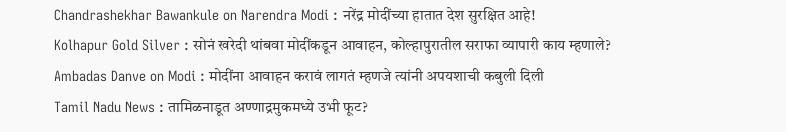Chandrashekhar Bawankule on Narendra Modi : नरेंद्र मोदींच्या हातात देश सुरक्षित आहे!
Kolhapur Gold Silver : सोनं खरेदी थांबवा मोदींकडून आवाहन, कोल्हापुरातील सराफा व्यापारी काय म्हणाले?
Ambadas Danve on Modi : मोदींना आवाहन करावं लागतं म्हणजे त्यांनी अपयशाची कबुली दिली
Tamil Nadu News : तामिळनाडूत अण्णाद्रमुकमध्ये उभी फूट?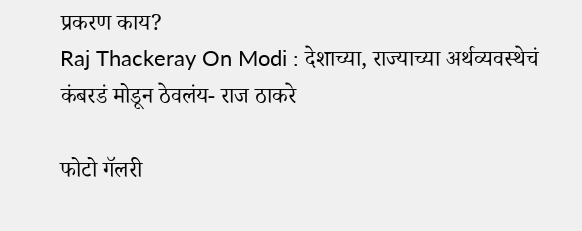प्रकरण काय?
Raj Thackeray On Modi : देशाच्या, राज्याच्या अर्थव्यवस्थेचं कंबरडं मोडून ठेवलंय- राज ठाकरे

फोटो गॅलरी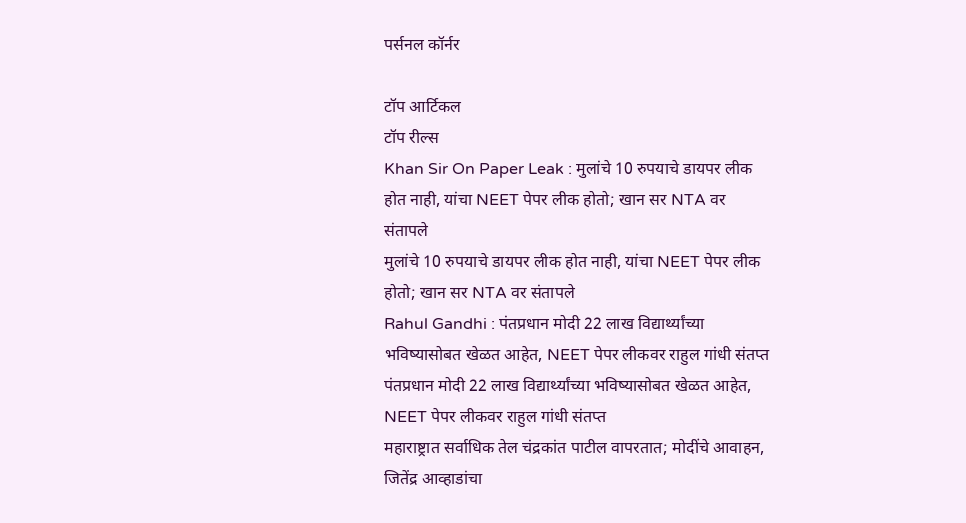पर्सनल कॉर्नर

टॉप आर्टिकल
टॉप रील्स
Khan Sir On Paper Leak : मुलांचे 10 रुपयाचे डायपर लीक होत नाही, यांचा NEET पेपर लीक होतो; खान सर NTA वर संतापले
मुलांचे 10 रुपयाचे डायपर लीक होत नाही, यांचा NEET पेपर लीक होतो; खान सर NTA वर संतापले
Rahul Gandhi : पंतप्रधान मोदी 22 लाख विद्यार्थ्यांच्या भविष्यासोबत खेळत आहेत, NEET पेपर लीकवर राहुल गांधी संतप्त
पंतप्रधान मोदी 22 लाख विद्यार्थ्यांच्या भविष्यासोबत खेळत आहेत, NEET पेपर लीकवर राहुल गांधी संतप्त
महाराष्ट्रात सर्वाधिक तेल चंद्रकांत पाटील वापरतात; मोदींचे आवाहन, जितेंद्र आव्हाडांचा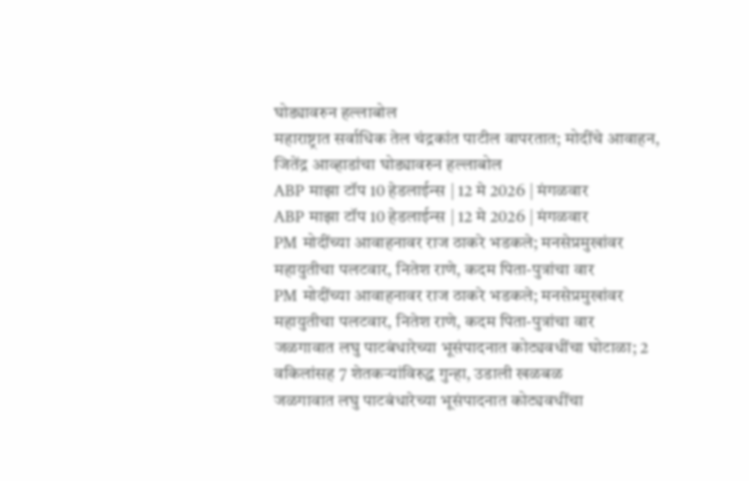घोड्यावरुन हल्लाबोल
महाराष्ट्रात सर्वाधिक तेल चंद्रकांत पाटील वापरतात; मोदींचे आवाहन, जितेंद्र आव्हाडांचा घोड्यावरुन हल्लाबोल
ABP माझा टॉप 10 हेडलाईन्स | 12 मे 2026 | मंगळवार
ABP माझा टॉप 10 हेडलाईन्स | 12 मे 2026 | मंगळवार
PM मोदींच्या आवाहनावर राज ठाकरे भडकले; मनसेप्रमुखांवर महायुतीचा पलटवार, नितेश राणे, कदम पिता-पुत्रांचा वार
PM मोदींच्या आवाहनावर राज ठाकरे भडकले; मनसेप्रमुखांवर महायुतीचा पलटवार, नितेश राणे, कदम पिता-पुत्रांचा वार
जळगावात लघु पाटबंधारेच्या भूसंपादनात कोट्यवधींचा घोटाळा; 2 वकिलांसह 7 शेतकऱ्यांविरुद्ध गुन्हा, उडाली खळबळ
जळगावात लघु पाटबंधारेच्या भूसंपादनात कोट्यवधींचा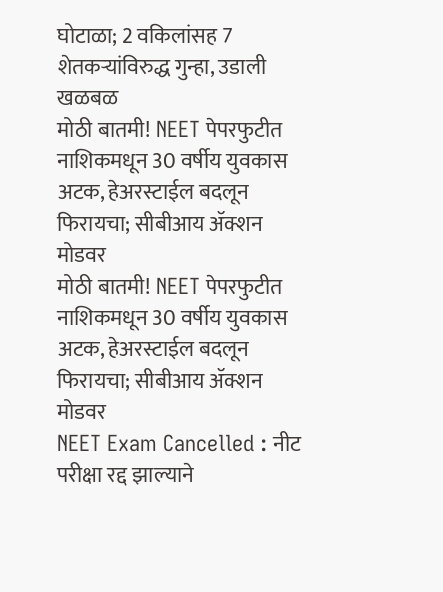घोटाळा; 2 वकिलांसह 7 शेतकऱ्यांविरुद्ध गुन्हा, उडाली खळबळ
मोठी बातमी! NEET पेपरफुटीत नाशिकमधून 30 वर्षीय युवकास अटक, हेअरस्टाईल बदलून फिरायचा; सीबीआय ॲक्शन मोडवर
मोठी बातमी! NEET पेपरफुटीत नाशिकमधून 30 वर्षीय युवकास अटक, हेअरस्टाईल बदलून फिरायचा; सीबीआय ॲक्शन मोडवर
NEET Exam Cancelled : नीट परीक्षा रद्द झाल्याने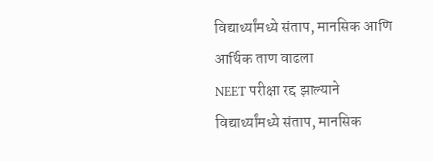विद्यार्थ्यांमध्ये संताप, मानसिक आणि आर्थिक ताण वाढला
NEET परीक्षा रद्द झाल्याने विद्यार्थ्यांमध्ये संताप, मानसिक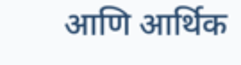आणि आर्थिक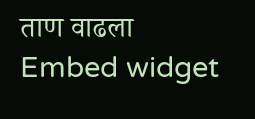ताण वाढला
Embed widget